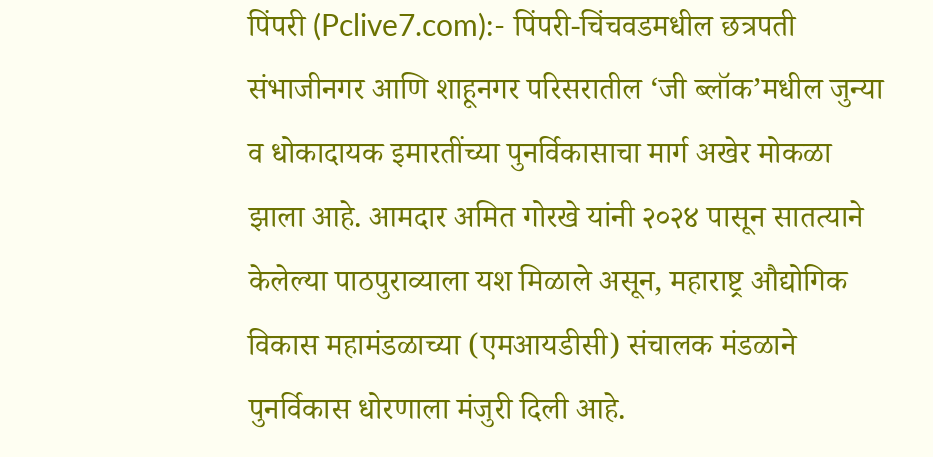पिंपरी (Pclive7.com):- पिंपरी-चिंचवडमधील छत्रपती संभाजीनगर आणि शाहूनगर परिसरातील ‘जी ब्लॉक’मधील जुन्या व धोकादायक इमारतींच्या पुनर्विकासाचा मार्ग अखेर मोकळा झाला आहे. आमदार अमित गोरखे यांनी २०२४ पासून सातत्याने केलेल्या पाठपुराव्याला यश मिळाले असून, महाराष्ट्र औद्योगिक विकास महामंडळाच्या (एमआयडीसी) संचालक मंडळाने पुनर्विकास धोरणाला मंजुरी दिली आहे.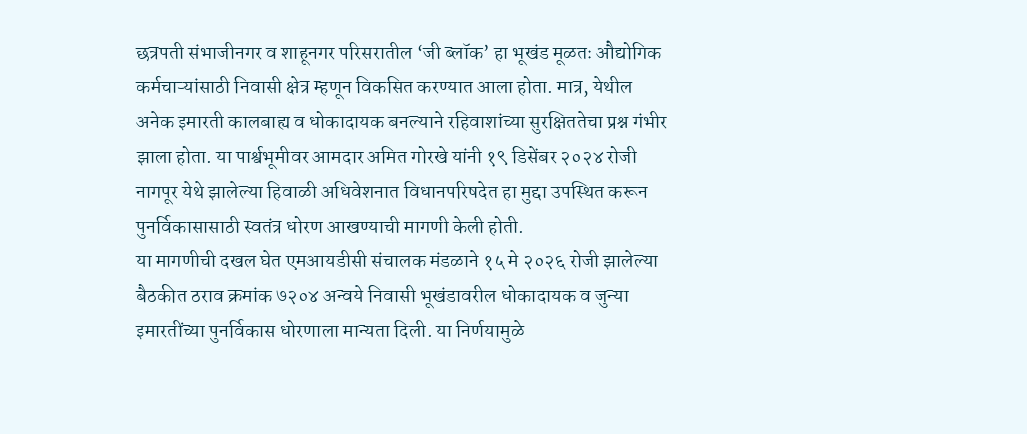छत्रपती संभाजीनगर व शाहूनगर परिसरातील ‘जी ब्लॉक’ हा भूखंड मूळतः औद्योगिक कर्मचाऱ्यांसाठी निवासी क्षेत्र म्हणून विकसित करण्यात आला होता. मात्र, येथील अनेक इमारती कालबाह्य व धोकादायक बनल्याने रहिवाशांच्या सुरक्षिततेचा प्रश्न गंभीर झाला होता. या पार्श्वभूमीवर आमदार अमित गोरखे यांनी १९ डिसेंबर २०२४ रोजी नागपूर येथे झालेल्या हिवाळी अधिवेशनात विधानपरिषदेत हा मुद्दा उपस्थित करून पुनर्विकासासाठी स्वतंत्र धोरण आखण्याची मागणी केली होती.
या मागणीची दखल घेत एमआयडीसी संचालक मंडळाने १५ मे २०२६ रोजी झालेल्या बैठकीत ठराव क्रमांक ७२०४ अन्वये निवासी भूखंडावरील धोकादायक व जुन्या इमारतींच्या पुनर्विकास धोरणाला मान्यता दिली. या निर्णयामुळे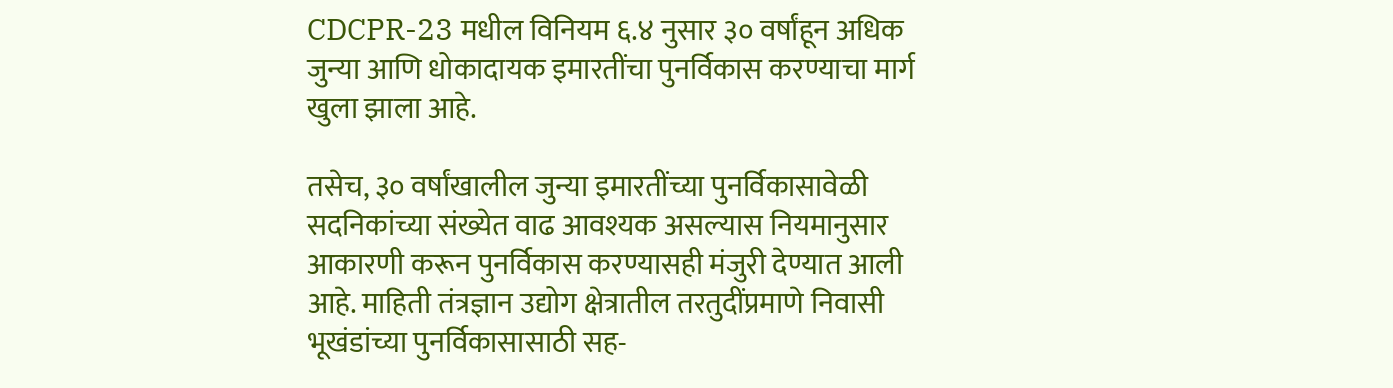CDCPR-23 मधील विनियम ६.४ नुसार ३० वर्षांहून अधिक जुन्या आणि धोकादायक इमारतींचा पुनर्विकास करण्याचा मार्ग खुला झाला आहे.

तसेच, ३० वर्षांखालील जुन्या इमारतींच्या पुनर्विकासावेळी सदनिकांच्या संख्येत वाढ आवश्यक असल्यास नियमानुसार आकारणी करून पुनर्विकास करण्यासही मंजुरी देण्यात आली आहे. माहिती तंत्रज्ञान उद्योग क्षेत्रातील तरतुदींप्रमाणे निवासी भूखंडांच्या पुनर्विकासासाठी सह-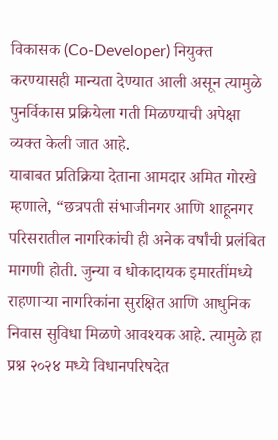विकासक (Co-Developer) नियुक्त करण्यासही मान्यता देण्यात आली असून त्यामुळे पुनर्विकास प्रक्रियेला गती मिळण्याची अपेक्षा व्यक्त केली जात आहे.
याबाबत प्रतिक्रिया देताना आमदार अमित गोरखे म्हणाले, “छत्रपती संभाजीनगर आणि शाहूनगर परिसरातील नागरिकांची ही अनेक वर्षांची प्रलंबित मागणी होती. जुन्या व धोकादायक इमारतींमध्ये राहणाऱ्या नागरिकांना सुरक्षित आणि आधुनिक निवास सुविधा मिळणे आवश्यक आहे. त्यामुळे हा प्रश्न २०२४ मध्ये विधानपरिषदेत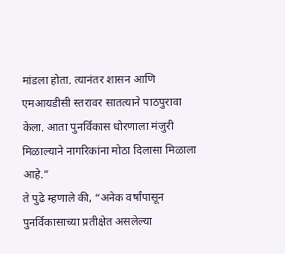मांडला होता. त्यानंतर शासन आणि एमआयडीसी स्तरावर सातत्याने पाठपुरावा केला. आता पुनर्विकास धोरणाला मंजुरी मिळाल्याने नागरिकांना मोठा दिलासा मिळाला आहे.”
ते पुढे म्हणाले की, “अनेक वर्षांपासून पुनर्विकासाच्या प्रतीक्षेत असलेल्या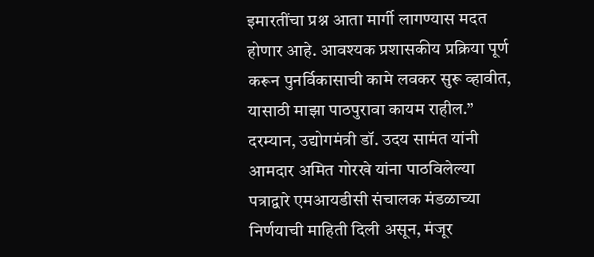इमारतींचा प्रश्न आता मार्गी लागण्यास मदत होणार आहे. आवश्यक प्रशासकीय प्रक्रिया पूर्ण करून पुनर्विकासाची कामे लवकर सुरू व्हावीत, यासाठी माझा पाठपुरावा कायम राहील.”
दरम्यान, उद्योगमंत्री डॉ. उदय सामंत यांनी आमदार अमित गोरखे यांना पाठविलेल्या पत्राद्वारे एमआयडीसी संचालक मंडळाच्या निर्णयाची माहिती दिली असून, मंजूर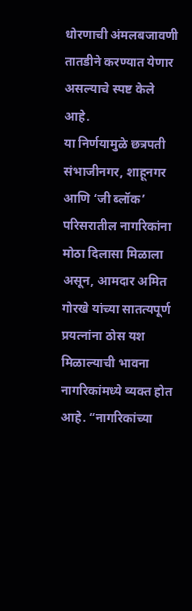धोरणाची अंमलबजावणी तातडीने करण्यात येणार असल्याचे स्पष्ट केले आहे.
या निर्णयामुळे छत्रपती संभाजीनगर, शाहूनगर आणि ‘जी ब्लॉक’ परिसरातील नागरिकांना मोठा दिलासा मिळाला असून, आमदार अमित गोरखे यांच्या सातत्यपूर्ण प्रयत्नांना ठोस यश मिळाल्याची भावना नागरिकांमध्ये व्यक्त होत आहे. “नागरिकांच्या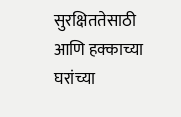सुरक्षिततेसाठी आणि हक्काच्या घरांच्या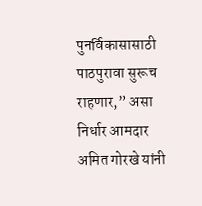पुनर्विकासासाठी पाठपुरावा सुरूच राहणार,” असा निर्धार आमदार अमित गोरखे यांनी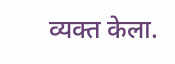व्यक्त केला.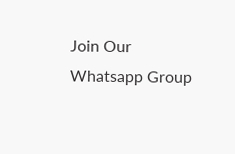Join Our Whatsapp Group